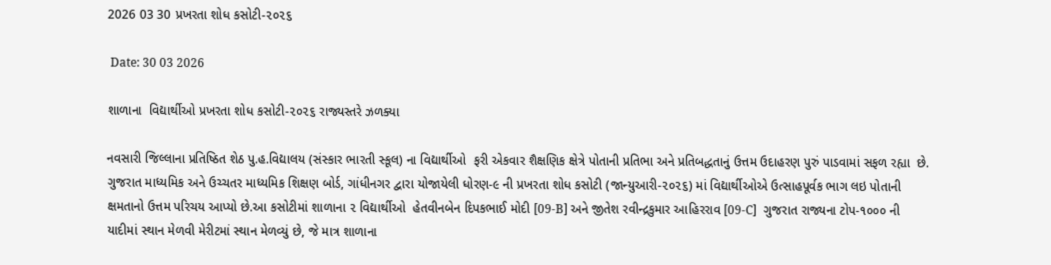2026 03 30 પ્રખરતા શોધ કસોટી-૨૦૨૬

 Date: 30 03 2026

શાળાના  વિદ્યાર્થીઓ પ્રખરતા શોધ કસોટી-૨૦૨૬ રાજ્યસ્તરે ઝળક્યા

નવસારી જિલ્લાના પ્રતિષ્ઠિત શેઠ પુ.હ.વિદ્યાલય (સંસ્કાર ભારતી સ્કૂલ) ના વિદ્યાર્થીઓ  ફરી એકવાર શૈક્ષણિક ક્ષેત્રે પોતાની પ્રતિભા અને પ્રતિબદ્ધતાનું ઉત્તમ ઉદાહરણ પુરું પાડવામાં સફળ રહ્યા  છે. ગુજરાત માધ્યમિક અને ઉચ્ચતર માધ્યમિક શિક્ષણ બોર્ડ, ગાંધીનગર દ્વારા યોજાયેલી ધોરણ-૯ ની પ્રખરતા શોધ કસોટી (જાન્યુઆરી-૨૦૨૬) માં વિદ્યાર્થીઓએ ઉત્સાહપૂર્વક ભાગ લઇ પોતાની ક્ષમતાનો ઉત્તમ પરિચય આપ્યો છે.આ કસોટીમાં શાળાના ૨ વિદ્યાર્થીઓ  હેતવીનબેન દિપકભાઈ મોદી [09-B] અને જીતેશ રવીન્દ્રકુમાર આહિરરાવ [09-C]  ગુજરાત રાજ્યના ટોપ-૧૦૦૦ ની યાદીમાં સ્થાન મેળવી મેરીટમાં સ્થાન મેળવ્યું છે, જે માત્ર શાળાના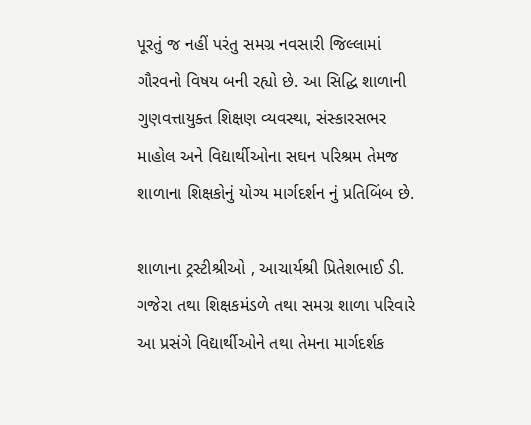પૂરતું જ નહીં પરંતુ સમગ્ર નવસારી જિલ્લામાં ગૌરવનો વિષય બની રહ્યો છે. આ સિદ્ધિ શાળાની ગુણવત્તાયુક્ત શિક્ષણ વ્યવસ્થા, સંસ્કારસભર માહોલ અને વિદ્યાર્થીઓના સઘન પરિશ્રમ તેમજ શાળાના શિક્ષકોનું યોગ્ય માર્ગદર્શન નું પ્રતિબિંબ છે.

શાળાના ટ્રસ્ટીશ્રીઓ , આચાર્યશ્રી પ્રિતેશભાઈ ડી. ગજેરા તથા શિક્ષકમંડળે તથા સમગ્ર શાળા પરિવારે આ પ્રસંગે વિદ્યાર્થીઓને તથા તેમના માર્ગદર્શક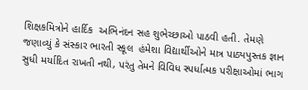શિક્ષકમિત્રોને હાર્દિક  અભિનંદન સહ શુભેચ્છાઓ પાઠવી હતી. તેમણે જણાવ્યું કે સંસ્કાર ભારતી સ્કૂલ  હંમેશા વિદ્યાર્થીઓને માત્ર પાઠ્યપુસ્તક જ્ઞાન સુધી મર્યાદિત રાખતી નથી, પરંતુ તેમને વિવિધ સ્પર્ધાત્મક પરીક્ષાઓમાં ભાગ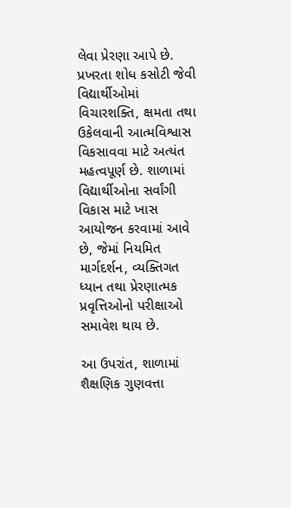લેવા પ્રેરણા આપે છે. પ્રખરતા શોધ કસોટી જેવી વિદ્યાર્થીઓમાં વિચારશક્તિ, ક્ષમતા તથા ઉકેલવાની આત્મવિશ્વાસ વિકસાવવા માટે અત્યંત મહત્વપૂર્ણ છે. શાળામાં વિદ્યાર્થીઓના સર્વાંગી વિકાસ માટે ખાસ આયોજન કરવામાં આવે છે, જેમાં નિયમિત માર્ગદર્શન, વ્યક્તિગત ધ્યાન તથા પ્રેરણાત્મક પ્રવૃત્તિઓનો પરીક્ષાઓ સમાવેશ થાય છે.

આ ઉપરાંત, શાળામાં શૈક્ષણિક ગુણવત્તા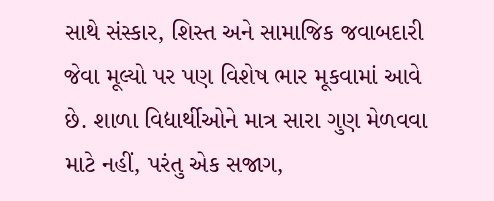સાથે સંસ્કાર, શિસ્ત અને સામાજિક જવાબદારી જેવા મૂલ્યો પર પણ વિશેષ ભાર મૂકવામાં આવે છે. શાળા વિદ્યાર્થીઓને માત્ર સારા ગુણ મેળવવા માટે નહીં, પરંતુ એક સજાગ,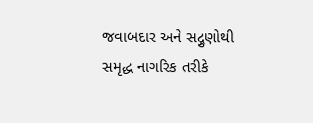જવાબદાર અને સદ્ગુણોથી સમૃદ્ધ નાગરિક તરીકે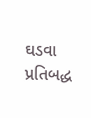ઘડવા પ્રતિબદ્ધ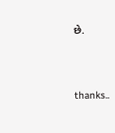છે.




thanks..